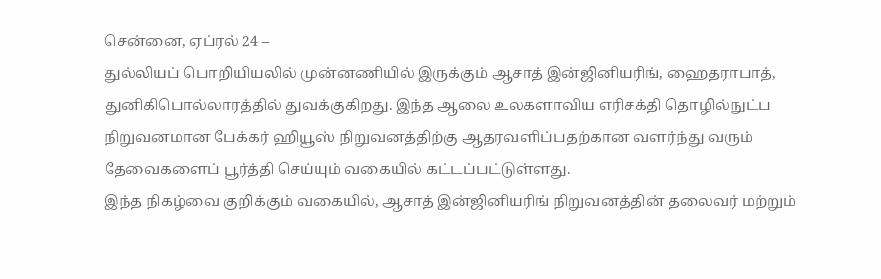சென்னை, ஏப்ரல் 24 –
துல்லியப் பொறியியலில் முன்னணியில் இருக்கும் ஆசாத் இன்ஜினியரிங், ஹைதராபாத், துனிகிபொல்லாரத்தில் துவக்குகிறது. இந்த ஆலை உலகளாவிய எரிசக்தி தொழில்நுட்ப நிறுவனமான பேக்கர் ஹியூஸ் நிறுவனத்திற்கு ஆதரவளிப்பதற்கான வளர்ந்து வரும் தேவைகளைப் பூர்த்தி செய்யும் வகையில் கட்டப்பட்டுள்ளது.
இந்த நிகழ்வை குறிக்கும் வகையில், ஆசாத் இன்ஜினியரிங் நிறுவனத்தின் தலைவர் மற்றும்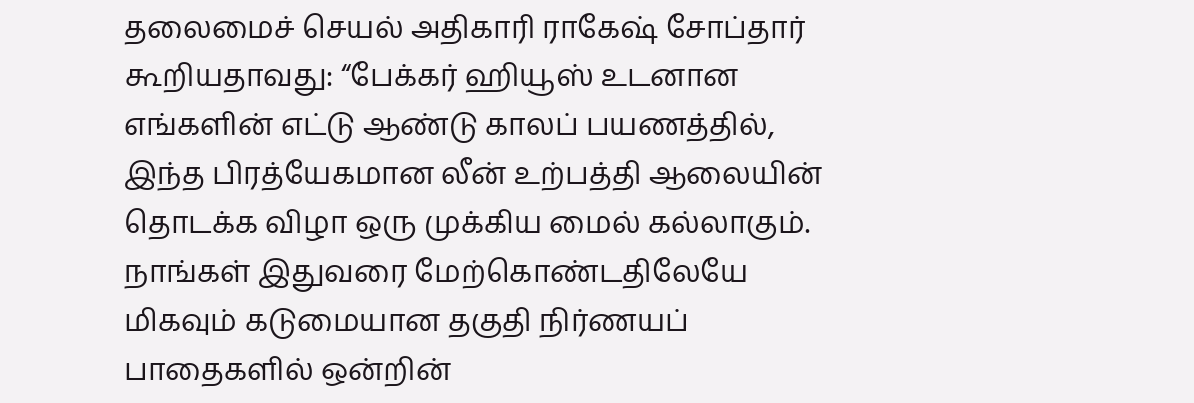தலைமைச் செயல் அதிகாரி ராகேஷ் சோப்தார் கூறியதாவது: “பேக்கர் ஹியூஸ் உடனான எங்களின் எட்டு ஆண்டு காலப் பயணத்தில், இந்த பிரத்யேகமான லீன் உற்பத்தி ஆலையின் தொடக்க விழா ஒரு முக்கிய மைல் கல்லாகும்.
நாங்கள் இதுவரை மேற்கொண்டதிலேயே மிகவும் கடுமையான தகுதி நிர்ணயப் பாதைகளில் ஒன்றின்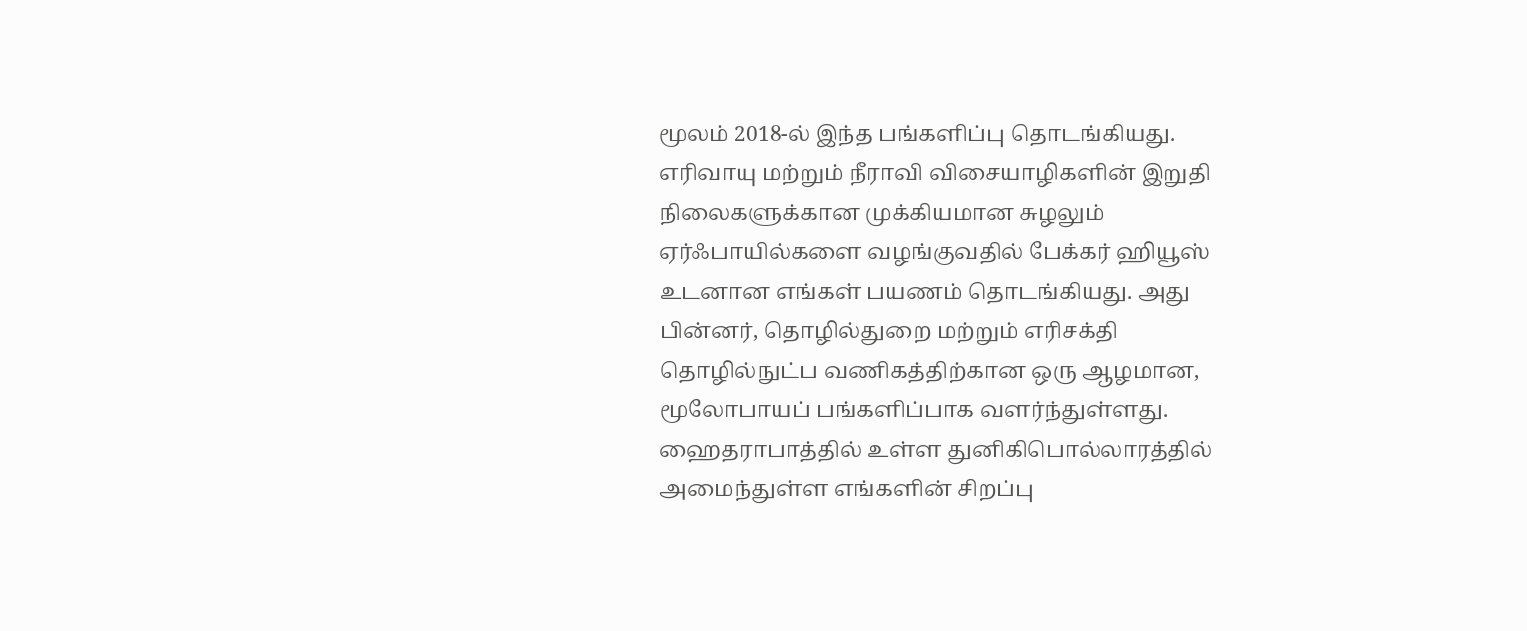மூலம் 2018-ல் இந்த பங்களிப்பு தொடங்கியது. எரிவாயு மற்றும் நீராவி விசையாழிகளின் இறுதி நிலைகளுக்கான முக்கியமான சுழலும் ஏர்ஃபாயில்களை வழங்குவதில் பேக்கர் ஹியூஸ் உடனான எங்கள் பயணம் தொடங்கியது. அது பின்னர், தொழில்துறை மற்றும் எரிசக்தி தொழில்நுட்ப வணிகத்திற்கான ஒரு ஆழமான, மூலோபாயப் பங்களிப்பாக வளர்ந்துள்ளது.
ஹைதராபாத்தில் உள்ள துனிகிபொல்லாரத்தில் அமைந்துள்ள எங்களின் சிறப்பு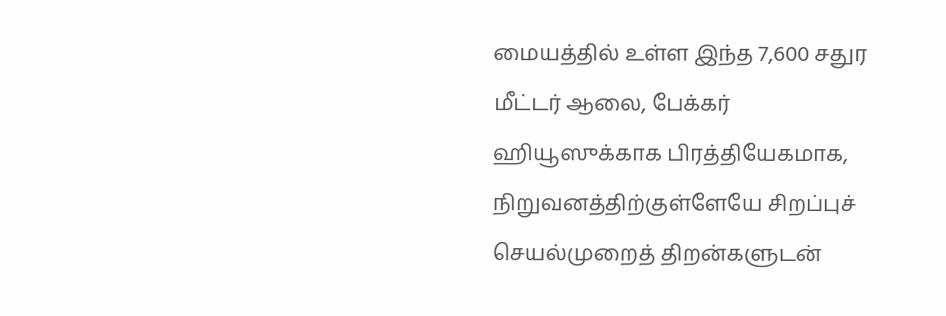மையத்தில் உள்ள இந்த 7,600 சதுர மீட்டர் ஆலை, பேக்கர் ஹியூஸுக்காக பிரத்தியேகமாக, நிறுவனத்திற்குள்ளேயே சிறப்புச் செயல்முறைத் திறன்களுடன்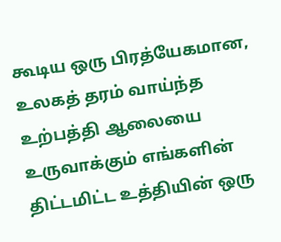கூடிய ஒரு பிரத்யேகமான, உலகத் தரம் வாய்ந்த உற்பத்தி ஆலையை உருவாக்கும் எங்களின் திட்டமிட்ட உத்தியின் ஒரு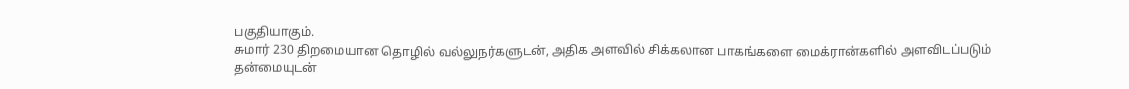பகுதியாகும்.
சுமார் 230 திறமையான தொழில் வல்லுநர்களுடன், அதிக அளவில் சிக்கலான பாகங்களை மைக்ரான்களில் அளவிடப்படும் தன்மையுடன்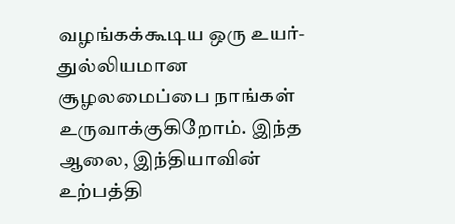வழங்கக்கூடிய ஒரு உயர்-துல்லியமான சூழலமைப்பை நாங்கள் உருவாக்குகிறோம். இந்த ஆலை, இந்தியாவின் உற்பத்தி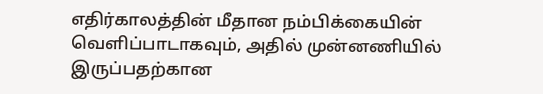எதிர்காலத்தின் மீதான நம்பிக்கையின் வெளிப்பாடாகவும், அதில் முன்னணியில் இருப்பதற்கான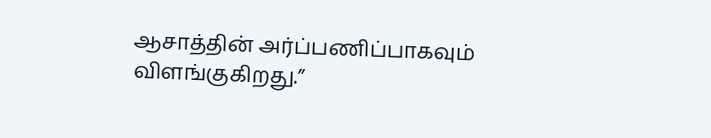ஆசாத்தின் அர்ப்பணிப்பாகவும் விளங்குகிறது.”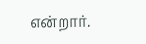என்றார்.